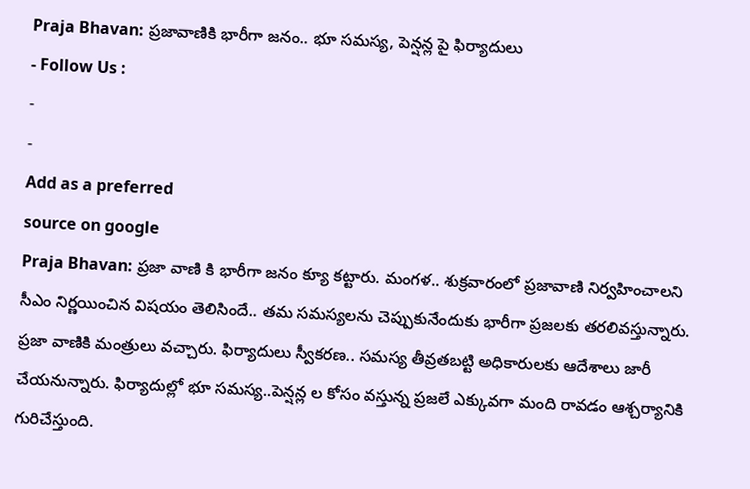Praja Bhavan: ప్రజావాణికి భారీగా జనం.. భూ సమస్య, పెన్షన్ల పై ఫిర్యాదులు
- Follow Us :
-
-
Add as a preferred
source on google
Praja Bhavan: ప్రజా వాణి కి భారీగా జనం క్యూ కట్టారు. మంగళ.. శుక్రవారంలో ప్రజావాణి నిర్వహించాలని సీఎం నిర్ణయించిన విషయం తెలిసిందే.. తమ సమస్యలను చెప్పుకునేందుకు భారీగా ప్రజలకు తరలివస్తున్నారు. ప్రజా వాణికి మంత్రులు వచ్చారు. ఫిర్యాదులు స్వీకరణ.. సమస్య తీవ్రతబట్టి అధికారులకు ఆదేశాలు జారీ చేయనున్నారు. ఫిర్యాదుల్లో భూ సమస్య..పెన్షన్ల ల కోసం వస్తున్న ప్రజలే ఎక్కువగా మంది రావడం ఆశ్చర్యానికి గురిచేస్తుంది.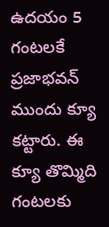ఉదయం 5 గంటలకే ప్రజాభవన్ ముందు క్యూ కట్టారు. ఈ క్యూ తొమ్మిది గంటలకు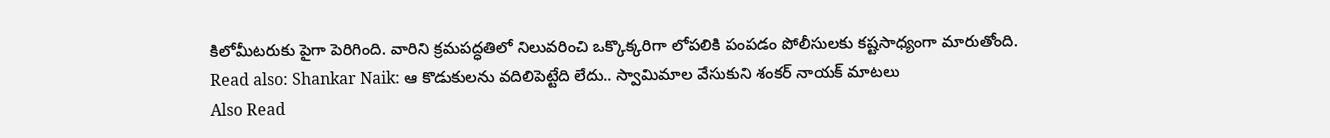కిలోమీటరుకు పైగా పెరిగింది. వారిని క్రమపద్ధతిలో నిలువరించి ఒక్కొక్కరిగా లోపలికి పంపడం పోలీసులకు కష్టసాధ్యంగా మారుతోంది.
Read also: Shankar Naik: ఆ కొడుకులను వదిలిపెట్టేది లేదు.. స్వామిమాల వేసుకుని శంకర్ నాయక్ మాటలు
Also Read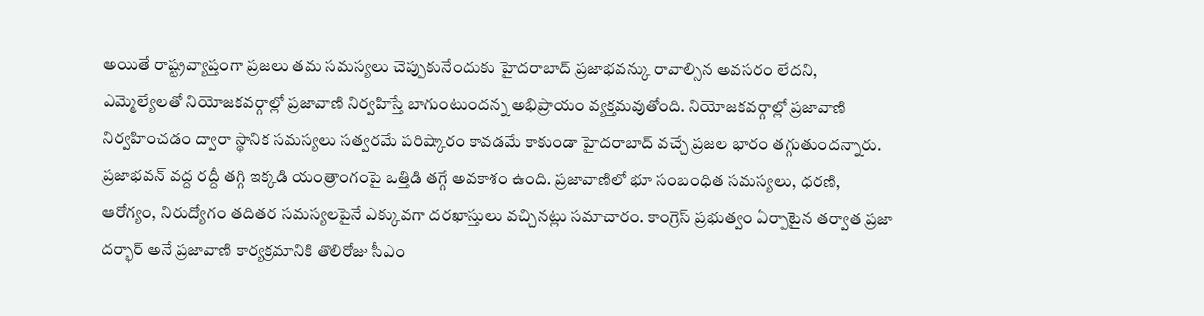అయితే రాష్ట్రవ్యాప్తంగా ప్రజలు తమ సమస్యలు చెప్పుకునేందుకు హైదరాబాద్ ప్రజాభవన్కు రావాల్సిన అవసరం లేదని, ఎమ్మెల్యేలతో నియోజకవర్గాల్లో ప్రజావాణి నిర్వహిస్తే బాగుంటుందన్న అభిప్రాయం వ్యక్తమవుతోంది. నియోజకవర్గాల్లో ప్రజావాణి నిర్వహించడం ద్వారా స్థానిక సమస్యలు సత్వరమే పరిష్కారం కావడమే కాకుండా హైదరాబాద్ వచ్చే ప్రజల భారం తగ్గుతుందన్నారు. ప్రజాభవన్ వద్ద రద్దీ తగ్గి ఇక్కడి యంత్రాంగంపై ఒత్తిడి తగ్గే అవకాశం ఉంది. ప్రజావాణిలో భూ సంబంధిత సమస్యలు, ధరణి, ఆరోగ్యం, నిరుద్యోగం తదితర సమస్యలపైనే ఎక్కువగా దరఖాస్తులు వచ్చినట్లు సమాచారం. కాంగ్రెస్ ప్రభుత్వం ఏర్పాటైన తర్వాత ప్రజా దర్భార్ అనే ప్రజావాణి కార్యక్రమానికి తొలిరోజు సీఎం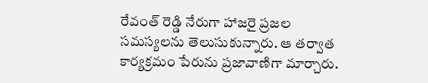రేవంత్ రెడ్డి నేరుగా హాజరై ప్రజల సమస్యలను తెలుసుకున్నారు. ఆ తర్వాత కార్యక్రమం పేరును ప్రజావాణిగా మార్చారు.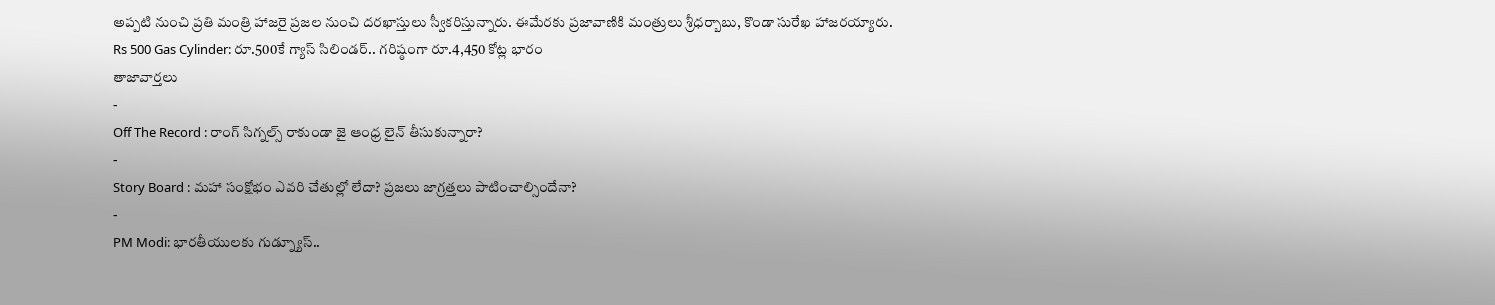అప్పటి నుంచి ప్రతి మంత్రి హాజరై ప్రజల నుంచి దరఖాస్తులు స్వీకరిస్తున్నారు. ఈమేరకు ప్రజావాణికి మంత్రులు శ్రీధర్బాబు, కొండా సురేఖ హాజరయ్యారు.
Rs 500 Gas Cylinder: రూ.500కే గ్యాస్ సిలిండర్.. గరిష్ఠంగా రూ.4,450 కోట్ల భారం
తాజావార్తలు
-
Off The Record : రాంగ్ సిగ్నల్స్ రాకుండా జై ఆంధ్ర లైన్ తీసుకున్నారా?
-
Story Board : మహా సంక్షోభం ఎవరి చేతుల్లో లేదా? ప్రజలు జాగ్రత్తలు పాటించాల్సిందేనా?
-
PM Modi: భారతీయులకు గుడ్న్యూస్..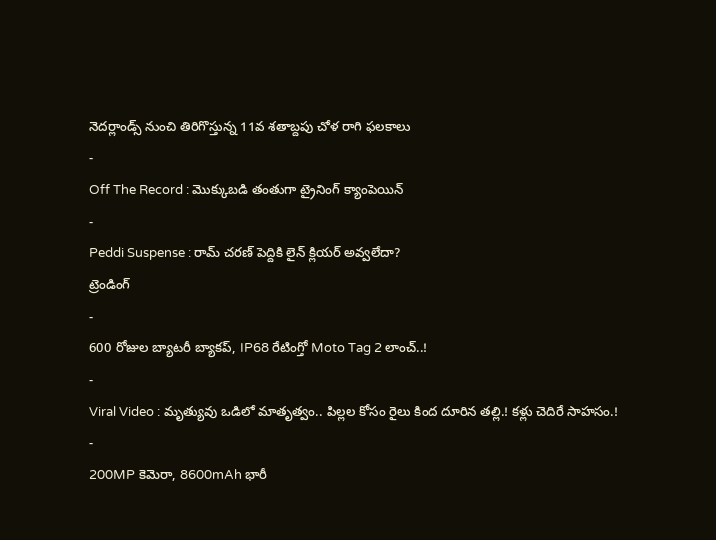నెదర్లాండ్స్ నుంచి తిరిగొస్తున్న 11వ శతాబ్దపు చోళ రాగి ఫలకాలు
-
Off The Record : మొక్కుబడి తంతుగా ట్రైనింగ్ క్యాంపెయిన్
-
Peddi Suspense : రామ్ చరణ్ పెద్దికి లైన్ క్లియర్ అవ్వలేదా?
ట్రెండింగ్
-
600 రోజుల బ్యాటరీ బ్యాకప్, IP68 రేటింగ్తో Moto Tag 2 లాంచ్..!
-
Viral Video : మృత్యువు ఒడిలో మాతృత్వం.. పిల్లల కోసం రైలు కింద దూరిన తల్లి.! కళ్లు చెదిరే సాహసం.!
-
200MP కెమెరా, 8600mAh భారీ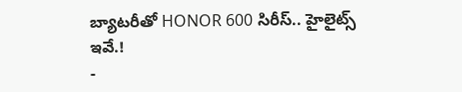బ్యాటరీతో HONOR 600 సిరీస్.. హైలైట్స్ ఇవే.!
-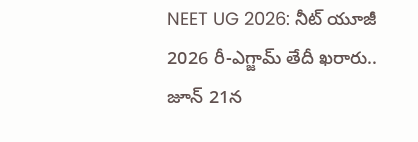NEET UG 2026: నీట్ యూజీ 2026 రీ-ఎగ్జామ్ తేదీ ఖరారు.. జూన్ 21న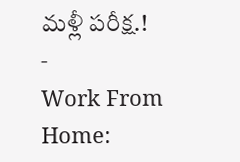మళ్లీ పరీక్ష.!
-
Work From Home: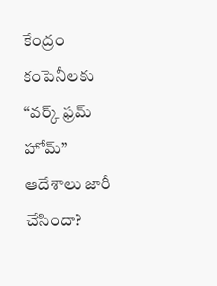కేంద్రం కంపెనీలకు “వర్క్ ఫ్రమ్ హోమ్” ఆదేశాలు జారీ చేసిందా?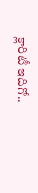క్లారిటీ ఇదిగో..